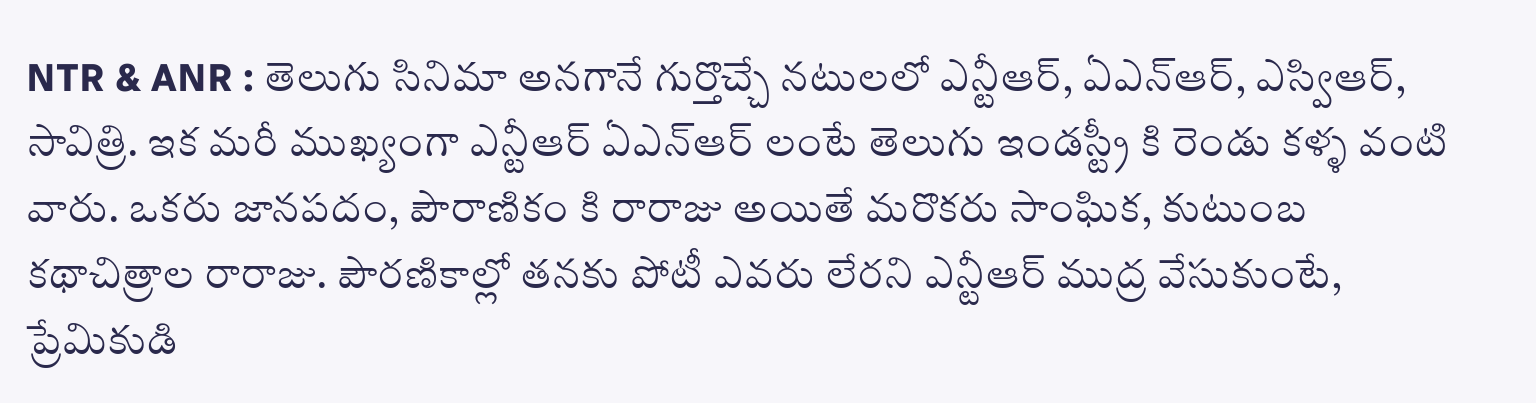NTR & ANR : తెలుగు సినిమా అనగానే గుర్తొచ్చే నటులలో ఎన్టీఆర్, ఏఎన్ఆర్, ఎస్విఆర్, సావిత్రి. ఇక మరీ ముఖ్యంగా ఎన్టీఆర్ ఏఎన్ఆర్ లంటే తెలుగు ఇండస్ట్రీ కి రెండు కళ్ళ వంటి వారు. ఒకరు జానపదం, పౌరాణికం కి రారాజు అయితే మరొకరు సాంఘిక, కుటుంబ కథాచిత్రాల రారాజు. పౌరణికాల్లో తనకు పోటీ ఎవరు లేరని ఎన్టీఆర్ ముద్ర వేసుకుంటే, ప్రేమికుడి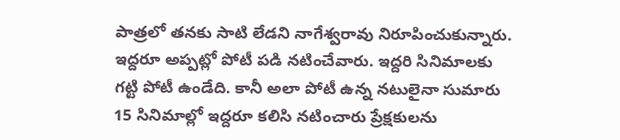పాత్రలో తనకు సాటి లేడని నాగేశ్వరావు నిరూపించుకున్నారు. ఇద్దరూ అప్పట్లో పోటీ పడి నటించేవారు. ఇద్దరి సినిమాలకు గట్టి పోటీ ఉండేది. కానీ అలా పోటీ ఉన్న నటులైనా సుమారు 15 సినిమాల్లో ఇద్దరూ కలిసి నటించారు ప్రేక్షకులను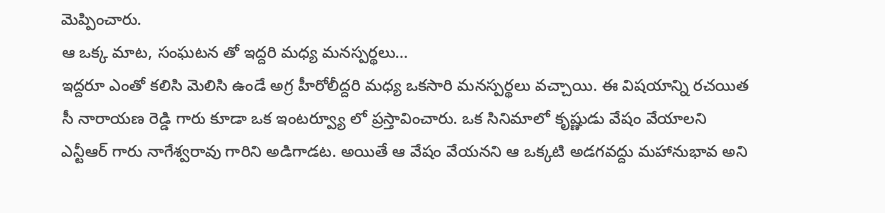మెప్పించారు.
ఆ ఒక్క మాట, సంఘటన తో ఇద్దరి మధ్య మనస్పర్థలు…
ఇద్దరూ ఎంతో కలిసి మెలిసి ఉండే అగ్ర హీరోలీద్దరి మధ్య ఒకసారి మనస్పర్థలు వచ్చాయి. ఈ విషయాన్ని రచయిత సీ నారాయణ రెడ్డి గారు కూడా ఒక ఇంటర్వ్యూ లో ప్రస్తావించారు. ఒక సినిమాలో కృష్ణుడు వేషం వేయాలని ఎన్టీఆర్ గారు నాగేశ్వరావు గారిని అడిగాడట. అయితే ఆ వేషం వేయనని ఆ ఒక్కటి అడగవద్దు మహానుభావ అని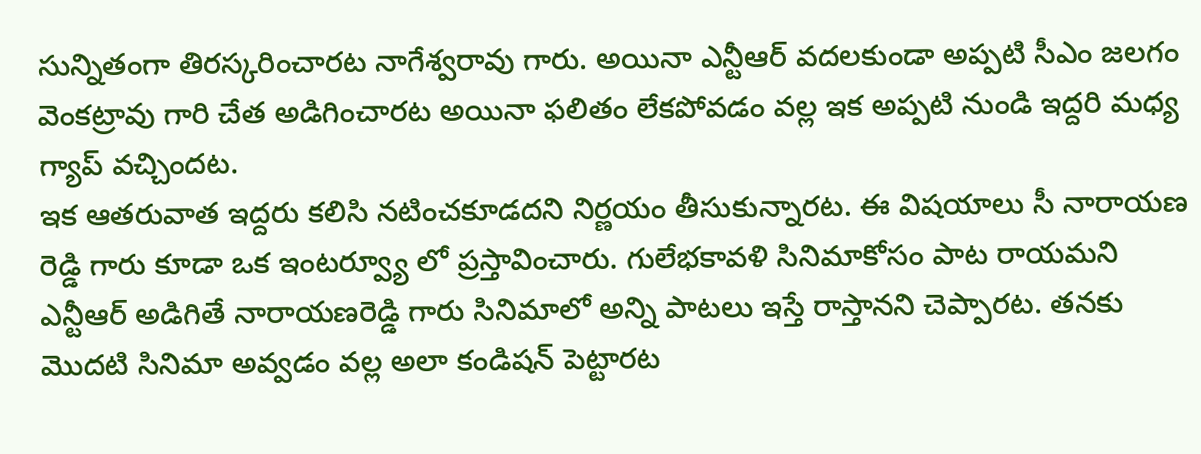సున్నితంగా తిరస్కరించారట నాగేశ్వరావు గారు. అయినా ఎన్టీఆర్ వదలకుండా అప్పటి సీఎం జలగం వెంకట్రావు గారి చేత అడిగించారట అయినా ఫలితం లేకపోవడం వల్ల ఇక అప్పటి నుండి ఇద్దరి మధ్య గ్యాప్ వచ్చిందట.
ఇక ఆతరువాత ఇద్దరు కలిసి నటించకూడదని నిర్ణయం తీసుకున్నారట. ఈ విషయాలు సీ నారాయణ రెడ్డి గారు కూడా ఒక ఇంటర్వ్యూ లో ప్రస్తావించారు. గులేభకావళి సినిమాకోసం పాట రాయమని ఎన్టీఆర్ అడిగితే నారాయణరెడ్డి గారు సినిమాలో అన్ని పాటలు ఇస్తే రాస్తానని చెప్పారట. తనకు మొదటి సినిమా అవ్వడం వల్ల అలా కండిషన్ పెట్టారట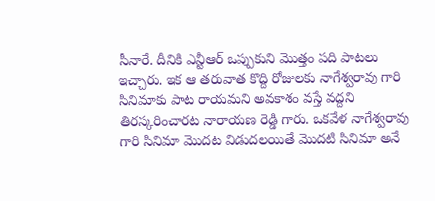సీనారే. దీనికి ఎన్టీఆర్ ఒప్పుకుని మొత్తం పది పాటలు ఇచ్చారు. ఇక ఆ తరువాత కొద్ది రోజులకు నాగేశ్వరావు గారి సినిమాకు పాట రాయమని అవకాశం వస్తే వద్దని తిరస్కరించారట నారాయణ రెడ్డి గారు. ఒకవేళ నాగేశ్వరావు గారి సినిమా మొదట విడుదలయితే మొదటి సినిమా అనే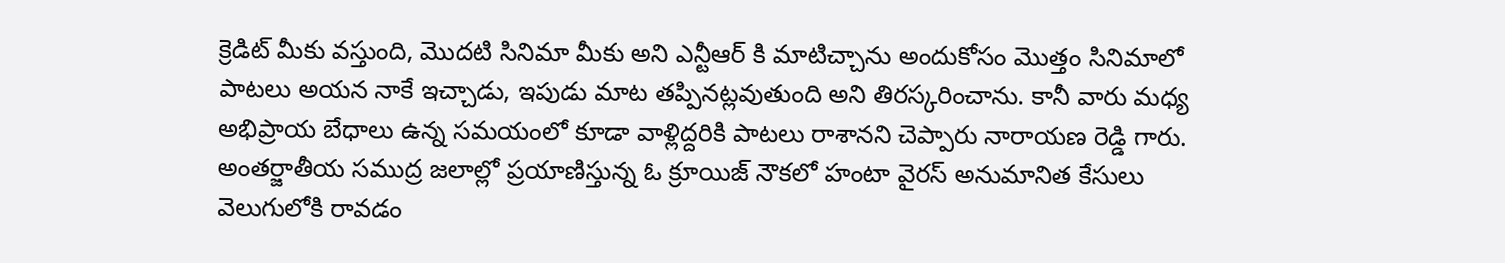క్రెడిట్ మీకు వస్తుంది, మొదటి సినిమా మీకు అని ఎన్టీఆర్ కి మాటిచ్చాను అందుకోసం మొత్తం సినిమాలో పాటలు అయన నాకే ఇచ్చాడు, ఇపుడు మాట తప్పినట్లవుతుంది అని తిరస్కరించాను. కానీ వారు మధ్య అభిప్రాయ బేధాలు ఉన్న సమయంలో కూడా వాళ్లిద్దరికి పాటలు రాశానని చెప్పారు నారాయణ రెడ్డి గారు.
అంతర్జాతీయ సముద్ర జలాల్లో ప్రయాణిస్తున్న ఓ క్రూయిజ్ నౌకలో హంటా వైరస్ అనుమానిత కేసులు వెలుగులోకి రావడం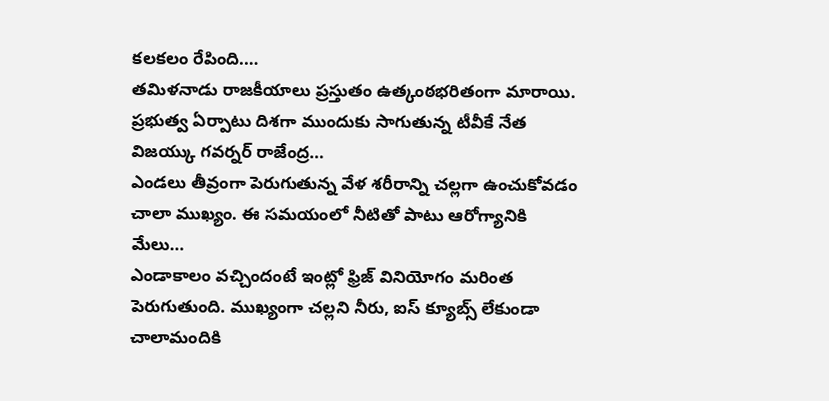కలకలం రేపింది.…
తమిళనాడు రాజకీయాలు ప్రస్తుతం ఉత్కంఠభరితంగా మారాయి. ప్రభుత్వ ఏర్పాటు దిశగా ముందుకు సాగుతున్న టీవీకే నేత విజయ్కు గవర్నర్ రాజేంద్ర…
ఎండలు తీవ్రంగా పెరుగుతున్న వేళ శరీరాన్ని చల్లగా ఉంచుకోవడం చాలా ముఖ్యం. ఈ సమయంలో నీటితో పాటు ఆరోగ్యానికి మేలు…
ఎండాకాలం వచ్చిందంటే ఇంట్లో ఫ్రిజ్ వినియోగం మరింత పెరుగుతుంది. ముఖ్యంగా చల్లని నీరు, ఐస్ క్యూబ్స్ లేకుండా చాలామందికి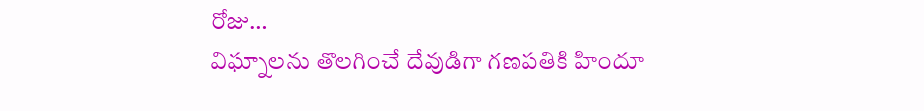రోజు…
విఘ్నాలను తొలగించే దేవుడిగా గణపతికి హిందూ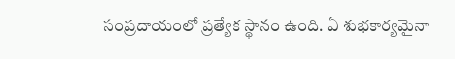సంప్రదాయంలో ప్రత్యేక స్థానం ఉంది. ఏ శుభకార్యమైనా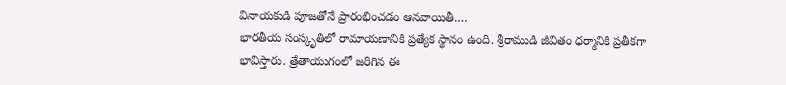వినాయకుడి పూజతోనే ప్రారంభించడం ఆనవాయితీ.…
భారతీయ సంస్కృతిలో రామాయణానికి ప్రత్యేక స్థానం ఉంది. శ్రీరాముడి జీవితం ధర్మానికి ప్రతీకగా భావిస్తారు. త్రేతాయుగంలో జరిగిన ఈ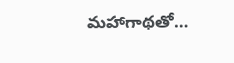మహాగాథతో…